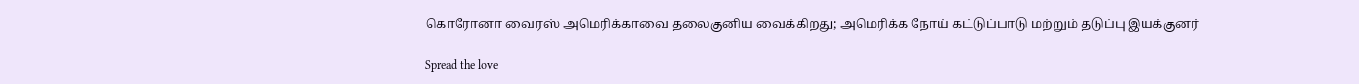கொரோனா வைரஸ் அமெரிக்காவை தலைகுனிய வைக்கிறது; அமெரிக்க நோய் கட்டுப்பாடு மற்றும் தடுப்பு இயக்குனர்

Spread the love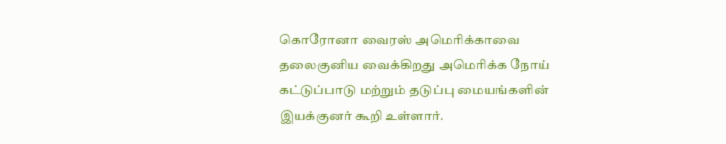கொரோனா வைரஸ் அமெரிக்காவை தலைகுனிய வைக்கிறது அமெரிக்க நோய் கட்டுப்பாடு மற்றும் தடுப்பு மையங்களின் இயக்குனர் கூறி உள்ளார்.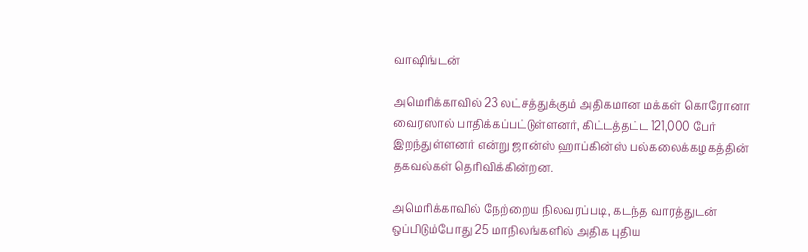வாஷிங்டன்

அமெரிக்காவில் 23 லட்சத்துக்கும் அதிகமான மக்கள் கொரோனா வைரஸால் பாதிக்கப்பட்டுள்ளனர், கிட்டத்தட்ட 121,000 பேர் இறந்துள்ளனர் என்று ஜான்ஸ் ஹாப்கின்ஸ் பல்கலைக்கழகத்தின் தகவல்கள் தெரிவிக்கின்றன.

அமெரிக்காவில் நேற்றைய நிலவரப்படி, கடந்த வாரத்துடன் ஒப்பிடும்போது 25 மாநிலங்களில் அதிக புதிய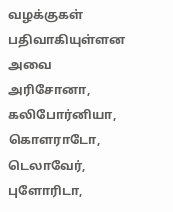வழக்குகள் பதிவாகியுள்ளன அவை அரிசோனா, கலிபோர்னியா, கொளராடோ, டெலாவேர், புளோரிடா,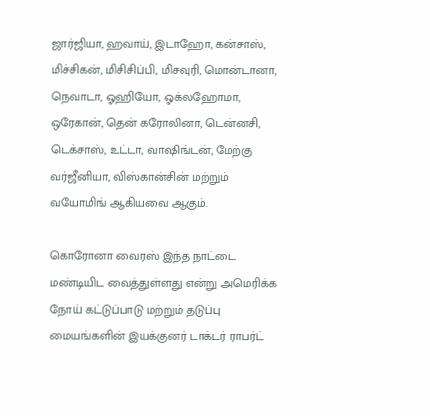ஜார்ஜியா, ஹவாய், இடாஹோ, கன்சாஸ், மிச்சிகன், மிசிசிப்பி, மிசவுரி, மொன்டானா, நெவாடா, ஓஹியோ, ஓக்லஹோமா, ஒரேகான், தென் கரோலினா, டென்னசி, டெக்சாஸ், உட்டா, வாஷிங்டன், மேற்கு வர்ஜீனியா, விஸ்கான்சின் மற்றும் வயோமிங் ஆகியவை ஆகும்.

கொரோனா வைரஸ் இந்த நாட்டை மண்டியிட வைத்துள்ளது என்று அமெரிக்க நோய் கட்டுப்பாடு மற்றும் தடுப்பு மையங்களின் இயக்குனர் டாக்டர் ராபர்ட்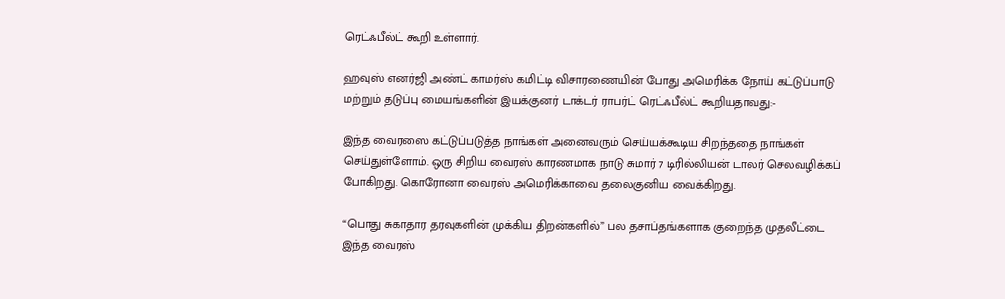ரெட்ஃபீல்ட் கூறி உள்ளார்.

ஹவுஸ் எனர்ஜி அண்ட் காமர்ஸ் கமிட்டி விசாரணையின் போது அமெரிக்க நோய் கட்டுப்பாடு மற்றும் தடுப்பு மையங்களின் இயக்குனர் டாக்டர் ராபர்ட் ரெட்ஃபீல்ட் கூறியதாவது:-

இந்த வைரஸை கட்டுப்படுத்த நாங்கள் அனைவரும் செய்யக்கூடிய சிறந்ததை நாங்கள் செய்துள்ளோம். ஒரு சிறிய வைரஸ் காரணமாக நாடு சுமார் 7 டிரில்லியன் டாலர் செலவழிக்கப் போகிறது. கொரோனா வைரஸ் அமெரிக்காவை தலைகுனிய வைக்கிறது.

“பொது சுகாதார தரவுகளின் முக்கிய திறன்களில்” பல தசாப்தங்களாக குறைந்த முதலீட்டை இந்த வைரஸ்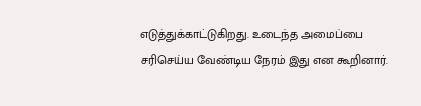எடுத்துக்காட்டுகிறது. உடைந்த அமைப்பை சரிசெய்ய வேண்டிய நேரம் இது என கூறினார்.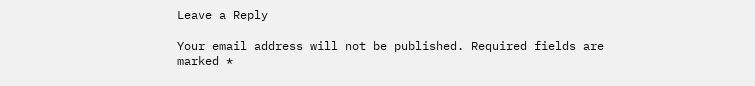Leave a Reply

Your email address will not be published. Required fields are marked *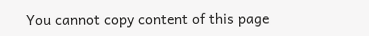You cannot copy content of this page